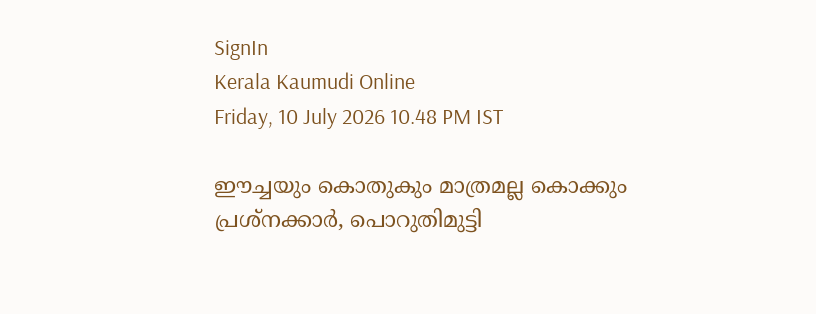SignIn
Kerala Kaumudi Online
Friday, 10 July 2026 10.48 PM IST

ഈച്ചയും കൊതുകും മാത്രമല്ല കൊക്കും പ്രശ്‌നക്കാർ, പൊറുതിമുട്ടി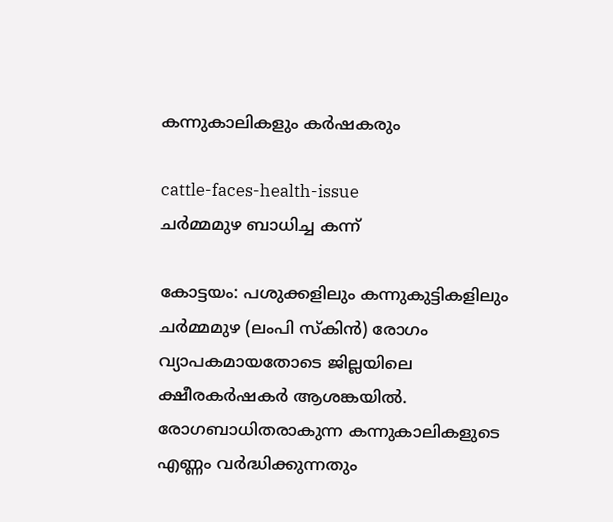കന്നുകാലികളും കർഷകരും

cattle-faces-health-issue
ചർമ്മമുഴ ബാധിച്ച കന്ന്

കോട്ടയം: പശുക്കളിലും കന്നുകുട്ടികളിലും ചർമ്മമുഴ (ലംപി സ്‌കിൻ) രോഗം വ്യാപകമായതോടെ ജില്ലയിലെ ക്ഷീരകർഷകർ ആശങ്കയിൽ. രോഗബാധിതരാകുന്ന കന്നുകാലികളുടെ എണ്ണം വർദ്ധിക്കുന്നതും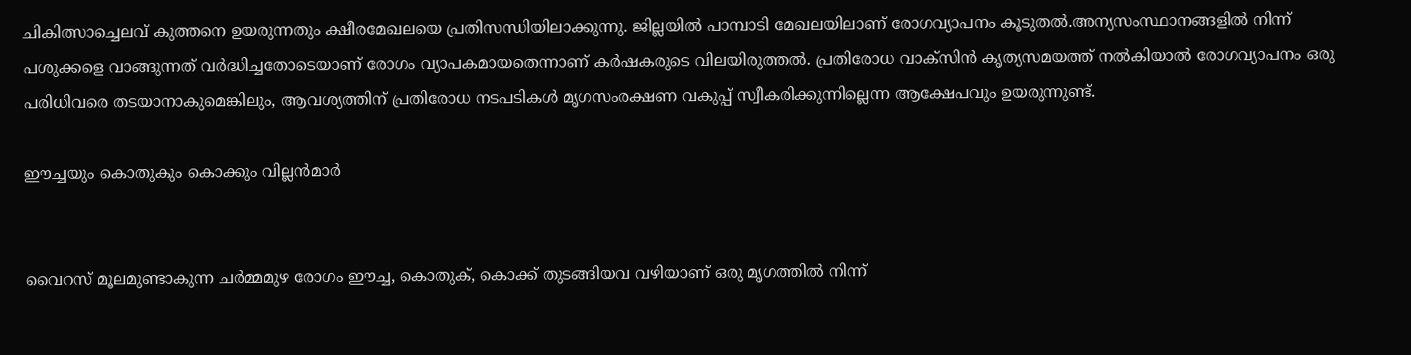ചികിത്സാച്ചെലവ് കുത്തനെ ഉയരുന്നതും ക്ഷീരമേഖലയെ പ്രതിസന്ധിയിലാക്കുന്നു. ജില്ലയിൽ പാമ്പാടി മേഖലയിലാണ് രോഗവ്യാപനം കൂടുതൽ.അന്യസംസ്ഥാനങ്ങളിൽ നിന്ന് പശുക്കളെ വാങ്ങുന്നത് വർദ്ധിച്ചതോടെയാണ് രോഗം വ്യാപകമായതെന്നാണ് കർഷകരുടെ വിലയിരുത്തൽ. പ്രതിരോധ വാക്സിൻ കൃത്യസമയത്ത് നൽകിയാൽ രോഗവ്യാപനം ഒരു പരിധിവരെ തടയാനാകുമെങ്കിലും, ആവശ്യത്തിന് പ്രതിരോധ നടപടികൾ മൃഗസംരക്ഷണ വകുപ്പ് സ്വീകരിക്കുന്നില്ലെന്ന ആക്ഷേപവും ഉയരുന്നുണ്ട്.

ഈച്ചയും കൊതുകും കൊക്കും വില്ലൻമാർ


വൈറസ് മൂലമുണ്ടാകുന്ന ചർമ്മമുഴ രോഗം ഈച്ച, കൊതുക്, കൊക്ക് തുടങ്ങിയവ വഴിയാണ് ഒരു മൃഗത്തിൽ നിന്ന്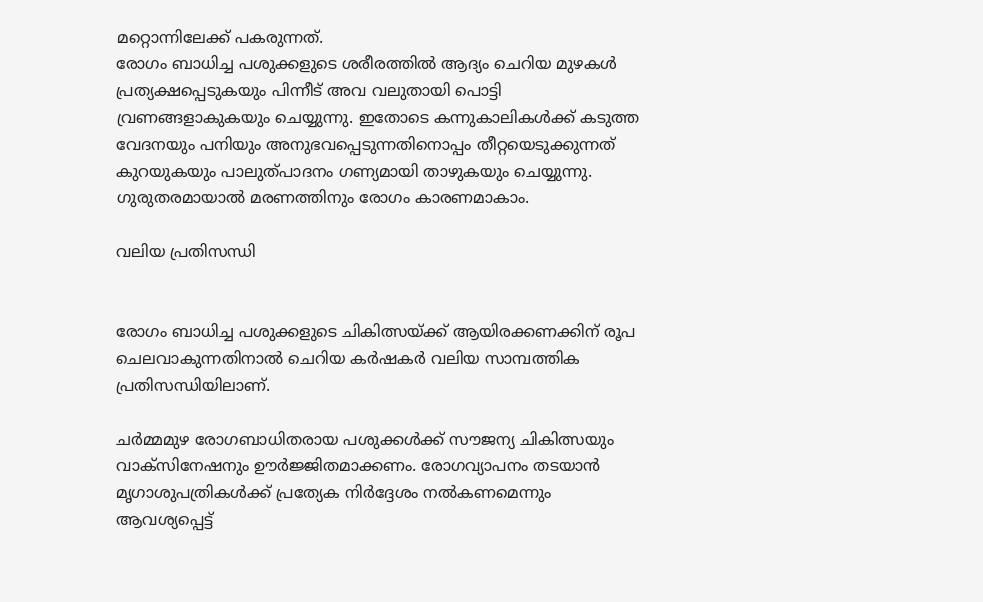മറ്റൊന്നിലേക്ക് പകരുന്നത്.
രോഗം ബാധിച്ച പശുക്കളുടെ ശരീരത്തിൽ ആദ്യം ചെറിയ മുഴകൾ പ്രത്യക്ഷപ്പെടുകയും പിന്നീട് അവ വലുതായി പൊട്ടി വ്രണങ്ങളാകുകയും ചെയ്യുന്നു. ഇതോടെ കന്നുകാലികൾക്ക് കടുത്ത വേദനയും പനിയും അനുഭവപ്പെടുന്നതിനൊപ്പം തീറ്റയെടുക്കുന്നത് കുറയുകയും പാലുത്പാദനം ഗണ്യമായി താഴുകയും ചെയ്യുന്നു. ഗുരുതരമായാൽ മരണത്തിനും രോഗം കാരണമാകാം.

വലിയ പ്രതിസന്ധി


രോഗം ബാധിച്ച പശുക്കളുടെ ചികിത്സയ്ക്ക് ആയിരക്കണക്കിന് രൂപ ചെലവാകുന്നതിനാൽ ചെറിയ കർഷകർ വലിയ സാമ്പത്തിക പ്രതിസന്ധിയിലാണ്.

ചർമ്മമുഴ രോഗബാധിതരായ പശുക്കൾക്ക് സൗജന്യ ചികിത്സയും വാക്സിനേഷനും ഊർജ്ജിതമാക്കണം. രോഗവ്യാപനം തടയാൻ മൃഗാശുപത്രികൾക്ക് പ്രത്യേക നിർദ്ദേശം നൽകണമെന്നും ആവശ്യപ്പെട്ട്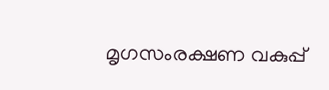മൃഗസംരക്ഷണ വകുപ്പ്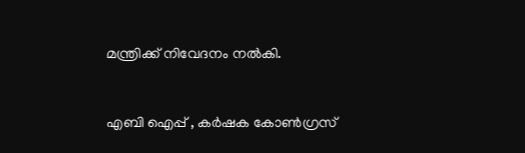മന്ത്രിക്ക് നിവേദനം നൽകി.


എബി ഐപ്പ് , കർഷക കോൺഗ്രസ്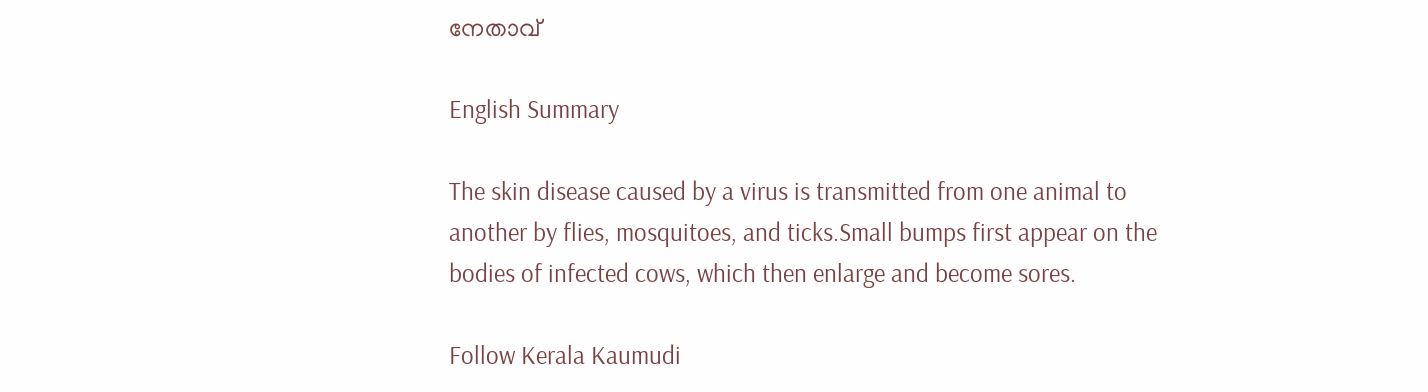നേതാവ്‌

English Summary

The skin disease caused by a virus is transmitted from one animal to another by flies, mosquitoes, and ticks.Small bumps first appear on the bodies of infected cows, which then enlarge and become sores.

Follow Kerala Kaumudi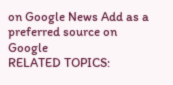on Google News Add as a preferred source on Google
RELATED TOPICS: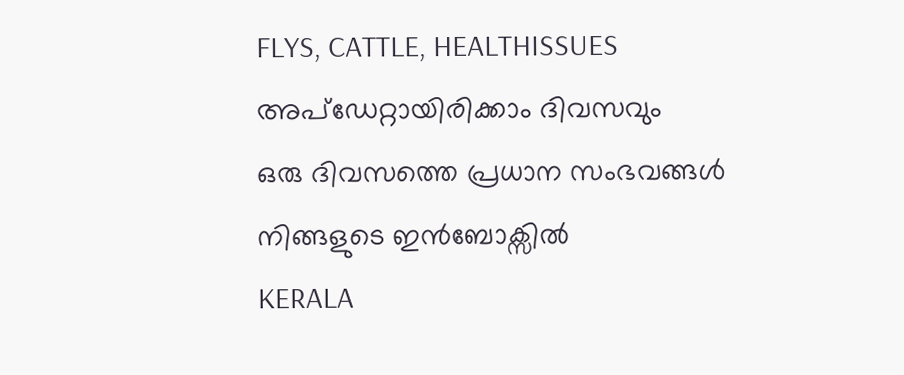FLYS, CATTLE, HEALTHISSUES
അപ്ഡേറ്റായിരിക്കാം ദിവസവും
ഒരു ദിവസത്തെ പ്രധാന സംഭവങ്ങൾ നിങ്ങളുടെ ഇൻബോക്സിൽ
KERALA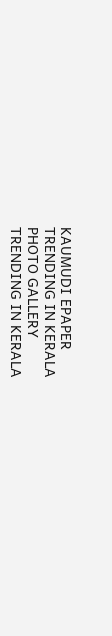KAUMUDI EPAPER
TRENDING IN KERALA
PHOTO GALLERY
TRENDING IN KERALA